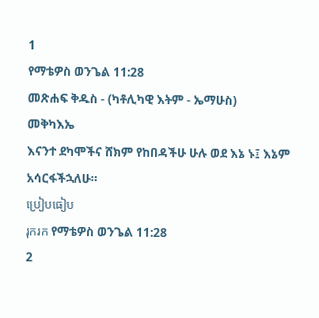1
የማቴዎስ ወንጌል 11:28
መጽሐፍ ቅዱስ - (ካቶሊካዊ እትም - ኤማሁስ)
መቅካእኤ
እናንተ ደካሞችና ሸክም የከበዳችሁ ሁሉ ወደ እኔ ኑ፤ እኔም አሳርፋችኋለሁ።
ប្រៀបធៀប
រុករក የማቴዎስ ወንጌል 11:28
2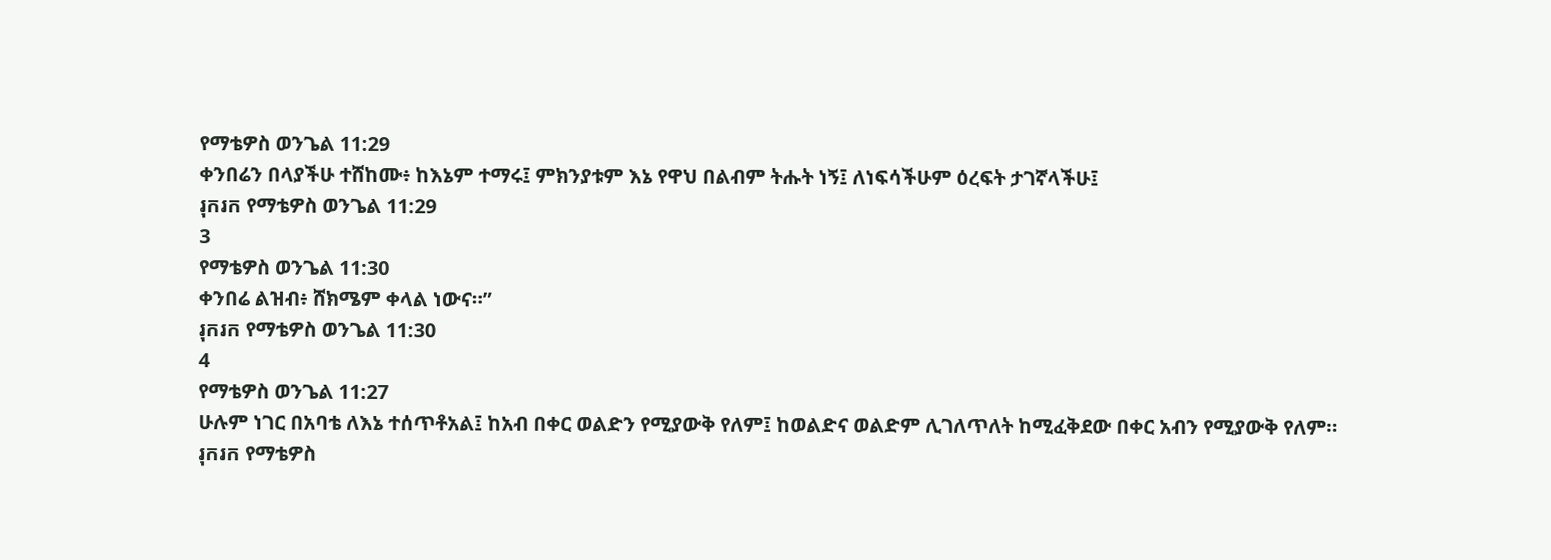የማቴዎስ ወንጌል 11:29
ቀንበሬን በላያችሁ ተሸከሙ፥ ከእኔም ተማሩ፤ ምክንያቱም እኔ የዋህ በልብም ትሑት ነኝ፤ ለነፍሳችሁም ዕረፍት ታገኛላችሁ፤
រុករក የማቴዎስ ወንጌል 11:29
3
የማቴዎስ ወንጌል 11:30
ቀንበሬ ልዝብ፥ ሸክሜም ቀላል ነውና።”
រុករក የማቴዎስ ወንጌል 11:30
4
የማቴዎስ ወንጌል 11:27
ሁሉም ነገር በአባቴ ለእኔ ተሰጥቶአል፤ ከአብ በቀር ወልድን የሚያውቅ የለም፤ ከወልድና ወልድም ሊገለጥለት ከሚፈቅደው በቀር አብን የሚያውቅ የለም።
រុករក የማቴዎስ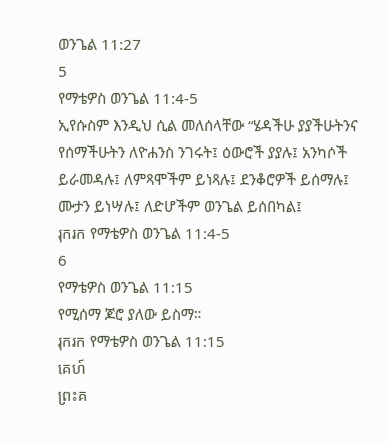ወንጌል 11:27
5
የማቴዎስ ወንጌል 11:4-5
ኢየሱስም እንዲህ ሲል መለሰላቸው “ሄዳችሁ ያያችሁትንና የሰማችሁትን ለዮሐንስ ንገሩት፤ ዕውሮች ያያሉ፤ አንካሶች ይራመዳሉ፤ ለምጻሞችም ይነጻሉ፤ ደንቆሮዎች ይሰማሉ፤ ሙታን ይነሣሉ፤ ለድሆችም ወንጌል ይሰበካል፤
រុករក የማቴዎስ ወንጌል 11:4-5
6
የማቴዎስ ወንጌል 11:15
የሚሰማ ጆሮ ያለው ይስማ።
រុករក የማቴዎስ ወንጌል 11:15
គេហ៍
ព្រះគ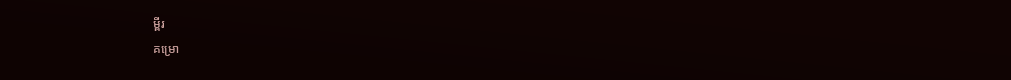ម្ពីរ
គម្រោ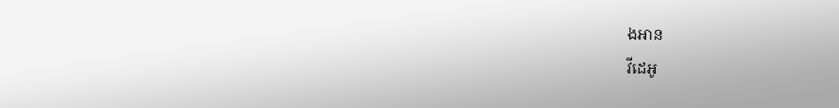ងអាន
វីដេអូ